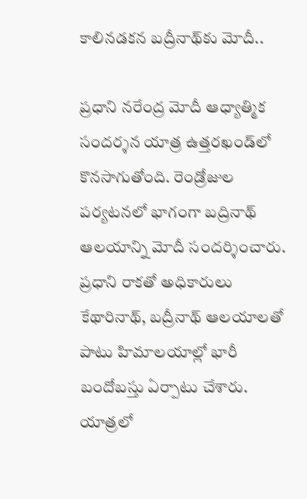కాలినడకన బద్రీనాథ్‌కు మోదీ..

ప్రధాని నరేంద్ర మోదీ ఆధ్యాత్మిక సందర్శన యాత్ర ఉత్తరఖండ్‌లో కొనసాగుతోంది. రెండ్రోజుల పర్యటనలో భాగంగా బద్రినాథ్ ఆలయాన్ని మోదీ సందర్శించారు. ప్రధాని రాకతో అధికారులు కేథారినాథ్, బద్రీనాథ్ ఆలయాలతో పాటు హిమాలయాల్లో భారీ బందోబస్తు ఏర్పాటు చేశారు. యాత్రలో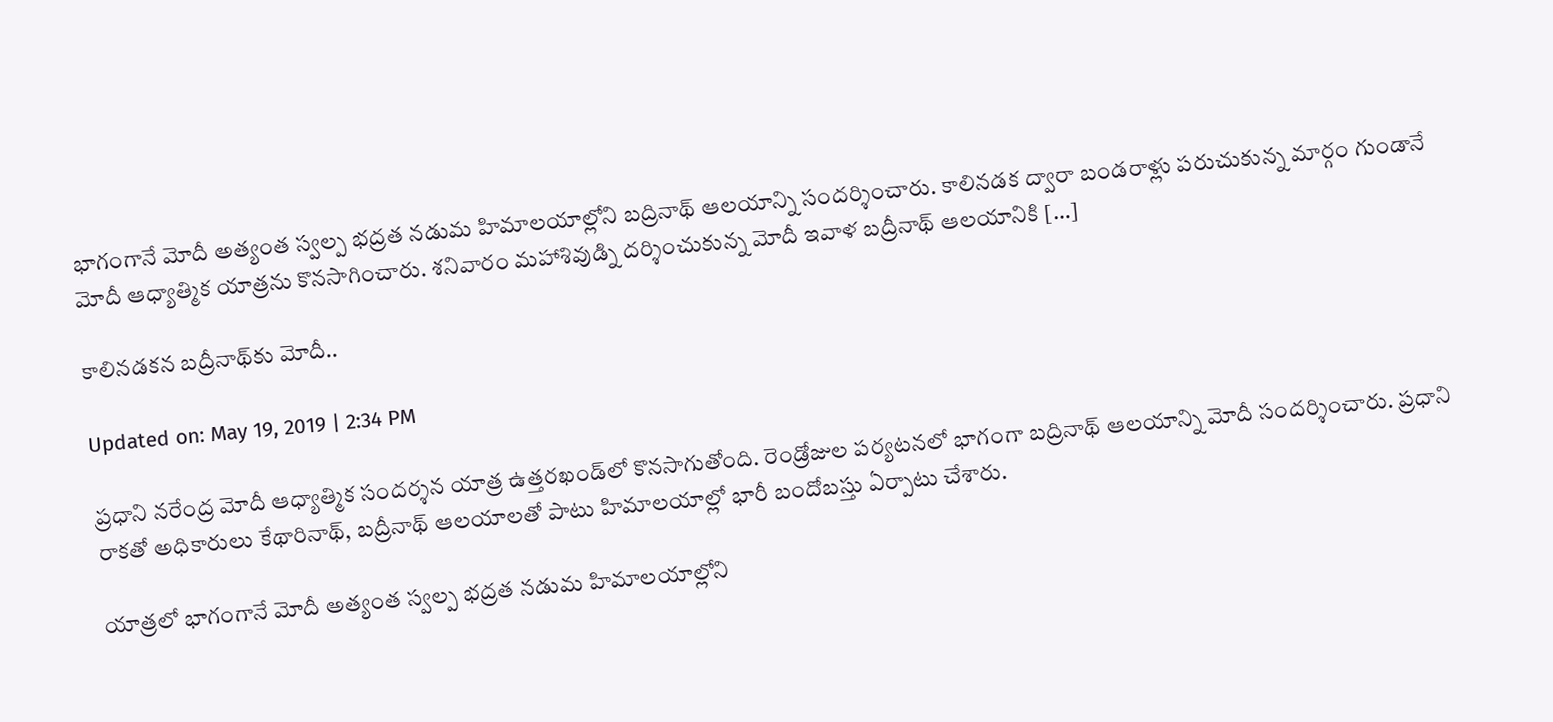భాగంగానే మోదీ అత్యంత స్వల్ప భద్రత నడుమ హిమాలయాల్లోని బద్రినాథ్ ఆలయాన్ని సందర్శించారు. కాలినడక ద్వారా బండరాళ్లు పరుచుకున్న మార్గం గుండానే మోదీ ఆధ్యాత్మిక యాత్రను కొనసాగించారు. శనివారం మహాశివుడ్ని దర్శించుకున్న మోదీ ఇవాళ బద్రీనాథ్ ఆలయానికి […]

కాలినడకన బద్రీనాథ్‌కు మోదీ..

Updated on: May 19, 2019 | 2:34 PM

ప్రధాని నరేంద్ర మోదీ ఆధ్యాత్మిక సందర్శన యాత్ర ఉత్తరఖండ్‌లో కొనసాగుతోంది. రెండ్రోజుల పర్యటనలో భాగంగా బద్రినాథ్ ఆలయాన్ని మోదీ సందర్శించారు. ప్రధాని రాకతో అధికారులు కేథారినాథ్, బద్రీనాథ్ ఆలయాలతో పాటు హిమాలయాల్లో భారీ బందోబస్తు ఏర్పాటు చేశారు.

యాత్రలో భాగంగానే మోదీ అత్యంత స్వల్ప భద్రత నడుమ హిమాలయాల్లోని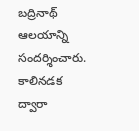బద్రినాథ్ ఆలయాన్ని సందర్శించారు. కాలినడక ద్వారా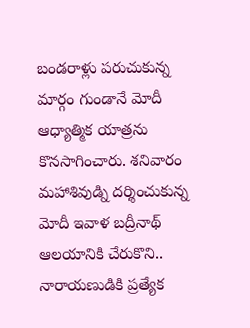బండరాళ్లు పరుచుకున్న మార్గం గుండానే మోదీ ఆధ్యాత్మిక యాత్రను కొనసాగించారు. శనివారం మహాశివుడ్ని దర్శించుకున్న మోదీ ఇవాళ బద్రీనాథ్ ఆలయానికి చేరుకొని.. నారాయణుడికి ప్రత్యేక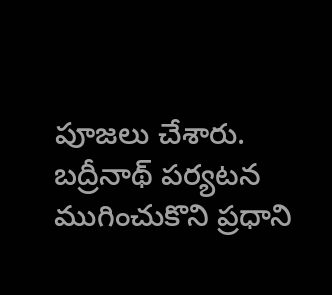పూజలు చేశారు. బద్రీనాథ్ పర్యటన ముగించుకొని ప్రధాని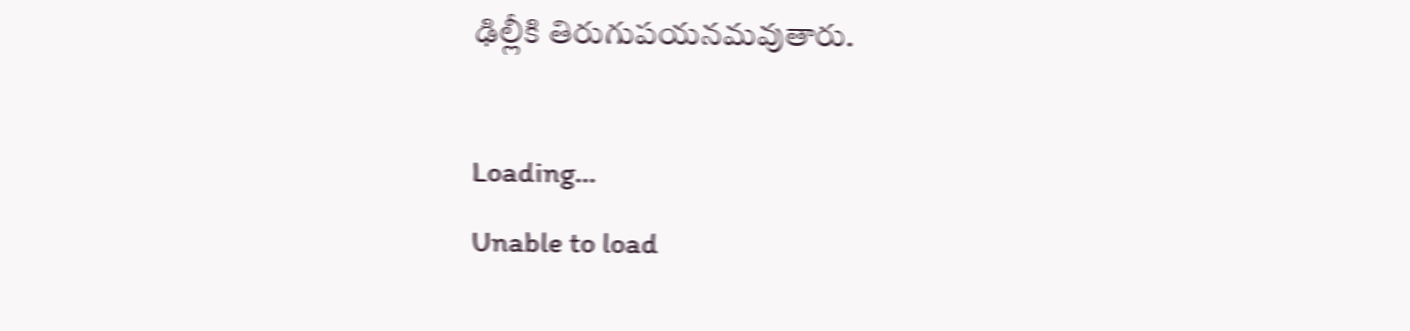ఢిల్లీకి తిరుగుపయనమవుతారు.

Loading...
Unable to load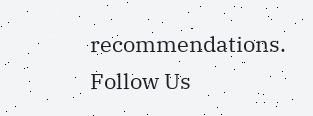recommendations.
Follow Us